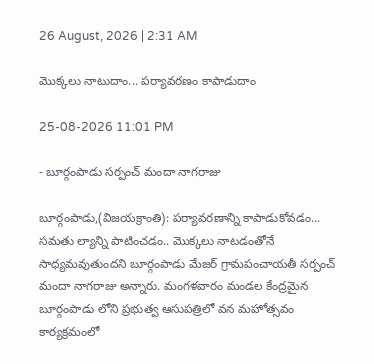26 August, 2026 | 2:31 AM

మొక్కలు నాటుదాం... పర్యావరణం కాపాడుదాం

25-08-2026 11:01 PM

- బూర్గంపాడు సర్పంచ్ మందా నాగరాజు

బూర్గంపాడు,(విజయక్రాంతి): పర్యావరణాన్ని కాపాడుకోవడం... సమతు ల్యాన్ని పాటించడం.. మొక్కలు నాటడంతోనే సాధ్యమవుతుందని బూర్గంపాడు మేజర్ గ్రామపంచాయతీ సర్పంచ్ మందా నాగరాజు అన్నారు. మంగళవారం మండల కేంద్రమైన బూర్గంపాడు లోని ప్రభుత్వ ఆసుపత్రిలో వన మహోత్సవం కార్యక్రమంలో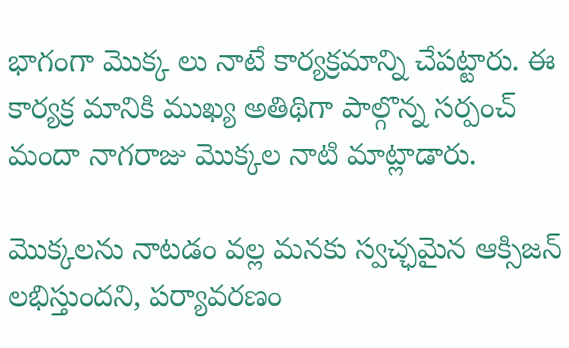భాగంగా మొక్క లు నాటే కార్యక్రమాన్ని చేపట్టారు. ఈ కార్యక్ర మానికి ముఖ్య అతిథిగా పాల్గొన్న సర్పంచ్ మందా నాగరాజు మొక్కల నాటి మాట్లాడారు.

మొక్కలను నాటడం వల్ల మనకు స్వచ్ఛమైన ఆక్సిజన్ లభిస్తుందని, పర్యావరణం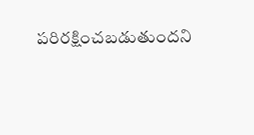పరిరక్షించబడుతుందని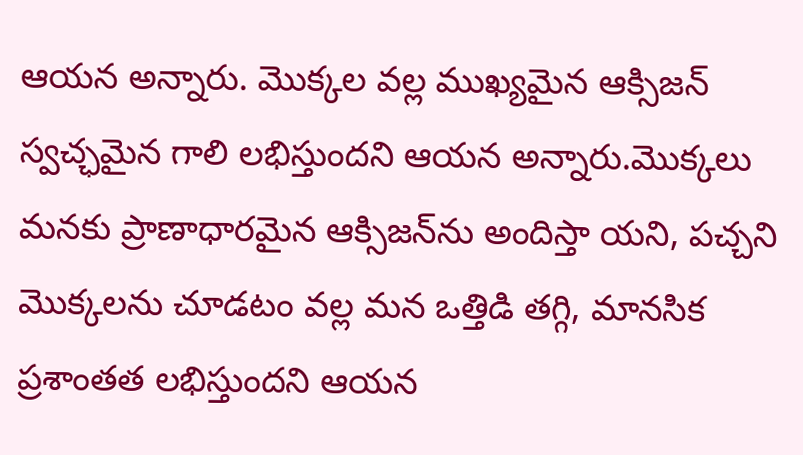ఆయన అన్నారు. మొక్కల వల్ల ముఖ్యమైన ఆక్సిజన్ స్వచ్ఛమైన గాలి లభిస్తుందని ఆయన అన్నారు.మొక్కలు మనకు ప్రాణాధారమైన ఆక్సిజన్‌ను అందిస్తా యని, పచ్చని మొక్కలను చూడటం వల్ల మన ఒత్తిడి తగ్గి, మానసిక ప్రశాంతత లభిస్తుందని ఆయన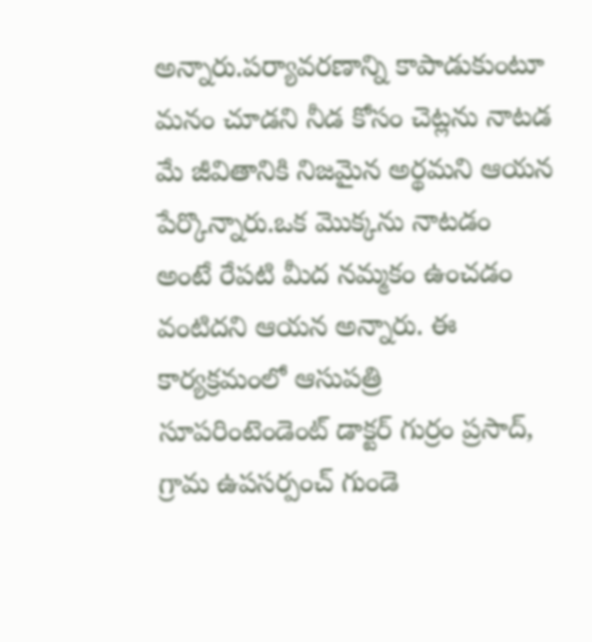అన్నారు.పర్యావరణాన్ని కాపాడుకుంటూ మనం చూడని నీడ కోసం చెట్లను నాటడ మే జీవితానికి నిజమైన అర్థమని ఆయన పేర్కొన్నారు.ఒక మొక్కను నాటడం అంటే రేపటి మీద నమ్మకం ఉంచడం వంటిదని ఆయన అన్నారు. ఈ కార్యక్రమంలో ఆసుపత్రి సూపరింటెండెంట్ డాక్టర్ గుర్రం ప్రసాద్, గ్రామ ఉపసర్పంచ్ గుండె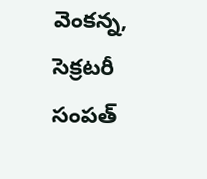వెంకన్న, సెక్రటరీ సంపత్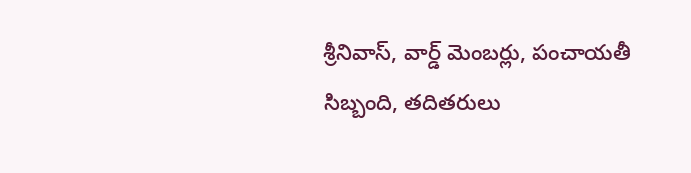శ్రీనివాస్, వార్డ్ మెంబర్లు, పంచాయతీ సిబ్బంది, తదితరులు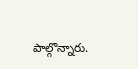పాల్గొన్నారు.